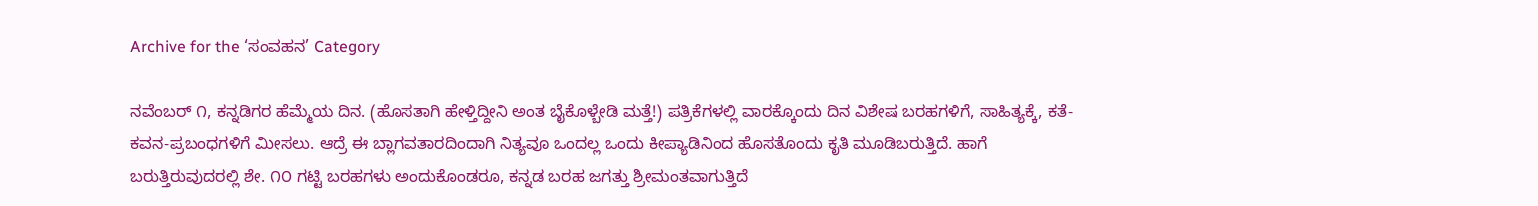Archive for the ‘ಸಂವಹನ’ Category

ನವೆಂಬರ್ ೧, ಕನ್ನಡಿಗರ ಹೆಮ್ಮೆಯ ದಿನ. (ಹೊಸತಾಗಿ ಹೇಳ್ತಿದ್ದೀನಿ ಅಂತ ಬೈಕೊಳ್ಬೇಡಿ ಮತ್ತೆ!) ಪತ್ರಿಕೆಗಳಲ್ಲಿ ವಾರಕ್ಕೊಂದು ದಿನ ವಿಶೇಷ ಬರಹಗಳಿಗೆ, ಸಾಹಿತ್ಯಕ್ಕೆ, ಕತೆ-ಕವನ-ಪ್ರಬಂಧಗಳಿಗೆ ಮೀಸಲು. ಆದ್ರೆ ಈ ಬ್ಲಾಗವತಾರದಿಂದಾಗಿ ನಿತ್ಯವೂ ಒಂದಲ್ಲ ಒಂದು ಕೀಪ್ಯಾಡಿನಿಂದ ಹೊಸತೊಂದು ಕೃತಿ ಮೂಡಿಬರುತ್ತಿದೆ. ಹಾಗೆ ಬರುತ್ತಿರುವುದರಲ್ಲಿ ಶೇ. ೧೦ ಗಟ್ಟಿ ಬರಹಗಳು ಅಂದುಕೊಂಡರೂ, ಕನ್ನಡ ಬರಹ ಜಗತ್ತು ಶ್ರೀಮಂತವಾಗುತ್ತಿದೆ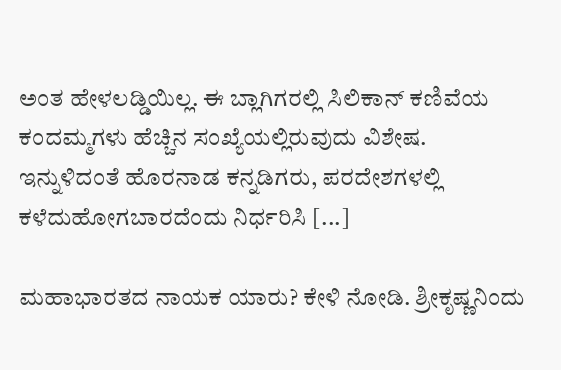ಅಂತ ಹೇಳಲಡ್ಡಿಯಿಲ್ಲ. ಈ ಬ್ಲಾಗಿಗರಲ್ಲಿ ಸಿಲಿಕಾನ್ ಕಣಿವೆಯ ಕಂದಮ್ಮಗಳು ಹೆಚ್ಚಿನ ಸಂಖ್ಯೆಯಲ್ಲಿರುವುದು ವಿಶೇಷ. ಇನ್ನುಳಿದಂತೆ ಹೊರನಾಡ ಕನ್ನಡಿಗರು, ಪರದೇಶಗಳಲ್ಲಿ ಕಳೆದುಹೋಗಬಾರದೆಂದು ನಿರ್ಧರಿಸಿ [...]

ಮಹಾಭಾರತದ ನಾಯಕ ಯಾರು? ಕೇಳಿ ನೋಡಿ. ಶ್ರೀಕೃಷ್ಣನಿಂದು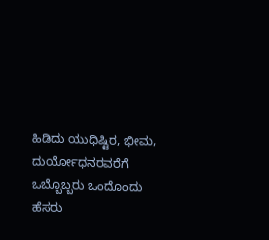ಹಿಡಿದು ಯುಧಿಷ್ಟಿರ, ಭೀಮ, ದುರ್ಯೋಧನರವರೆಗೆ ಒಬ್ಬೊಬ್ಬರು ಒಂದೊಂದು ಹೆಸರು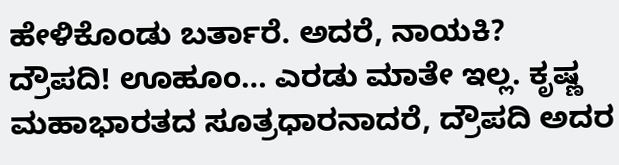ಹೇಳಿಕೊಂಡು ಬರ್ತಾರೆ. ಅದರೆ, ನಾಯಕಿ? ದ್ರೌಪದಿ! ಊಹೂಂ… ಎರಡು ಮಾತೇ ಇಲ್ಲ. ಕೃಷ್ಣ ಮಹಾಭಾರತದ ಸೂತ್ರಧಾರನಾದರೆ, ದ್ರೌಪದಿ ಅದರ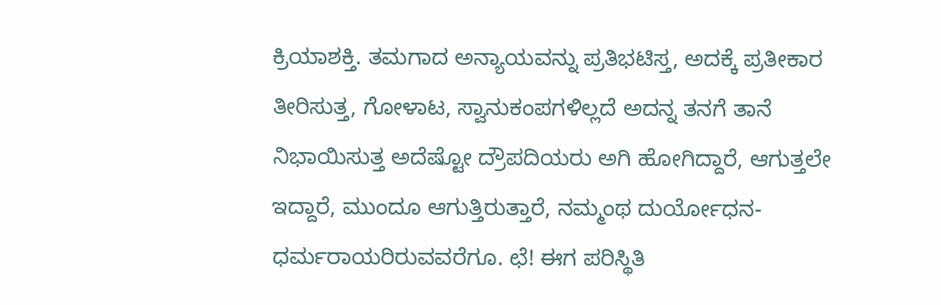ಕ್ರಿಯಾಶಕ್ತಿ. ತಮಗಾದ ಅನ್ಯಾಯವನ್ನು ಪ್ರತಿಭಟಿಸ್ತ, ಅದಕ್ಕೆ ಪ್ರತೀಕಾರ ತೀರಿಸುತ್ತ, ಗೋಳಾಟ, ಸ್ವಾನುಕಂಪಗಳಿಲ್ಲದೆ ಅದನ್ನ ತನಗೆ ತಾನೆ ನಿಭಾಯಿಸುತ್ತ ಅದೆಷ್ಟೋ ದ್ರೌಪದಿಯರು ಅಗಿ ಹೋಗಿದ್ದಾರೆ, ಆಗುತ್ತಲೇ ಇದ್ದಾರೆ, ಮುಂದೂ ಆಗುತ್ತಿರುತ್ತಾರೆ, ನಮ್ಮಂಥ ದುರ್ಯೋಧನ-  ಧರ್ಮರಾಯರಿರುವವರೆಗೂ. ಛೆ! ಈಗ ಪರಿಸ್ಥಿತಿ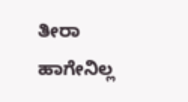ತೀರಾ ಹಾಗೇನಿಲ್ಲ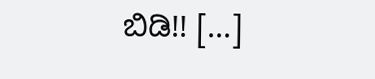ಬಿಡಿ!! [...]